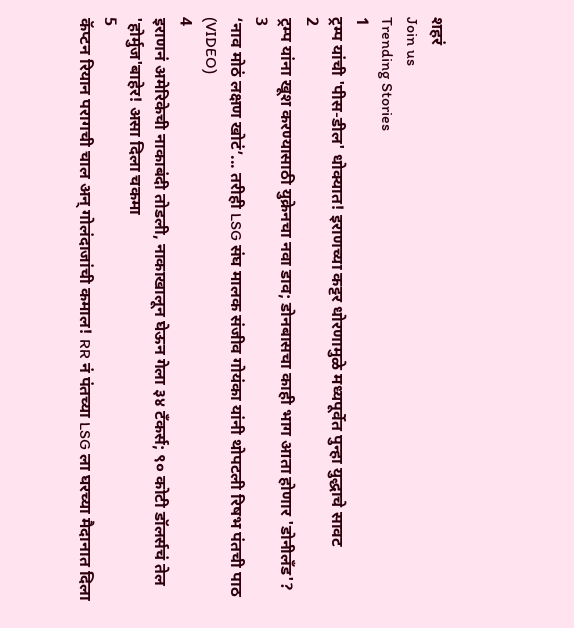शहरं
Join us
Trending Stories
1
ट्रम्प यांची 'पीस-डील' धोक्यात! इराणच्या कट्टर धोरणामुळे मध्यपूर्वेत पुन्हा युद्धाचे सावट
2
ट्रम्प यांना खूश करण्यासाठी युक्रेनचा नवा डाव; डोनबासचा काही भाग आता होणार 'डोनीलँड'?
3
‘नाव मोठं लक्षण खोटं’... तरीही LSG संघ मालक संजीव गोयंका यांनी थोपटली रिषभ पंतची पाठ (VIDEO)
4
इराणनं अमेरिकेची नाकाबंदी तोडली, नाकाखालून घेऊन गेला ३४ टँकर्स; ९० कोटी डॉलर्सचं तेल 'होर्मुज'बाहेर! असा दिला चकमा
5
कॅप्टन रियान परागची चाल अन् गोलंदाजांची कमाल! RR नं पंतच्या LSG ला घरच्या मैदानात दिला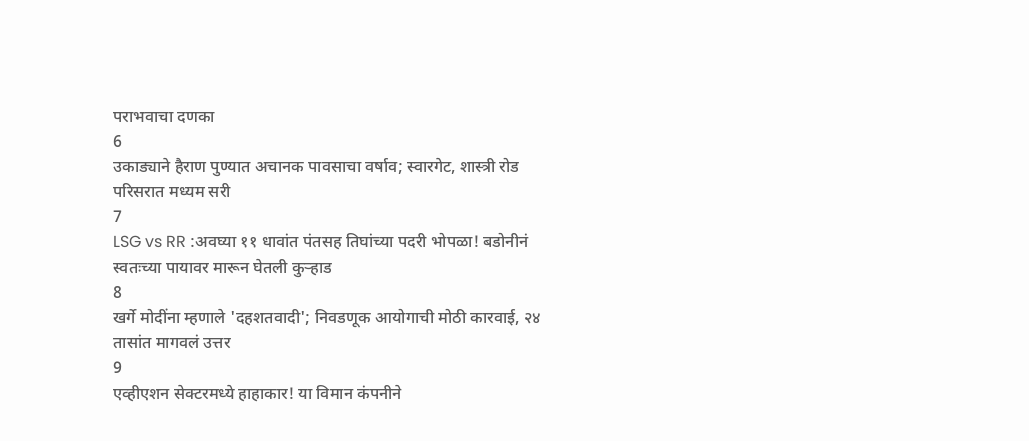पराभवाचा दणका
6
उकाड्याने हैराण पुण्यात अचानक पावसाचा वर्षाव; स्वारगेट, शास्त्री रोड परिसरात मध्यम सरी
7
LSG vs RR :अवघ्या ११ धावांत पंतसह तिघांच्या पदरी भोपळा! बडोनीनं स्वतःच्या पायावर मारून घेतली कुऱ्हाड
8
खर्गे मोदींना म्हणाले 'दहशतवादी'; निवडणूक आयोगाची मोठी कारवाई, २४ तासांत मागवलं उत्तर
9
एव्हीएशन सेक्टरमध्ये हाहाकार! या विमान कंपनीने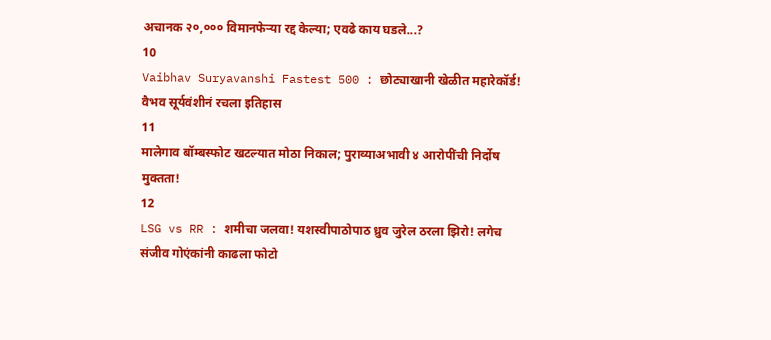अचानक २०,००० विमानफेऱ्या रद्द केल्या; एवढे काय घडले...?
10
Vaibhav Suryavanshi Fastest 500 : छोट्याखानी खेळीत महारेकॉर्ड! वैभव सूर्यवंशीनं रचला इतिहास
11
मालेगाव बॉम्बस्फोट खटल्यात मोठा निकाल; पुराव्याअभावी ४ आरोपींची निर्दोष मुक्तता!
12
LSG vs RR : शमीचा जलवा! यशस्वीपाठोपाठ ध्रुव जुरेल ठरला झिरो! लगेच संजीव गोएंकांनी काढला फोटो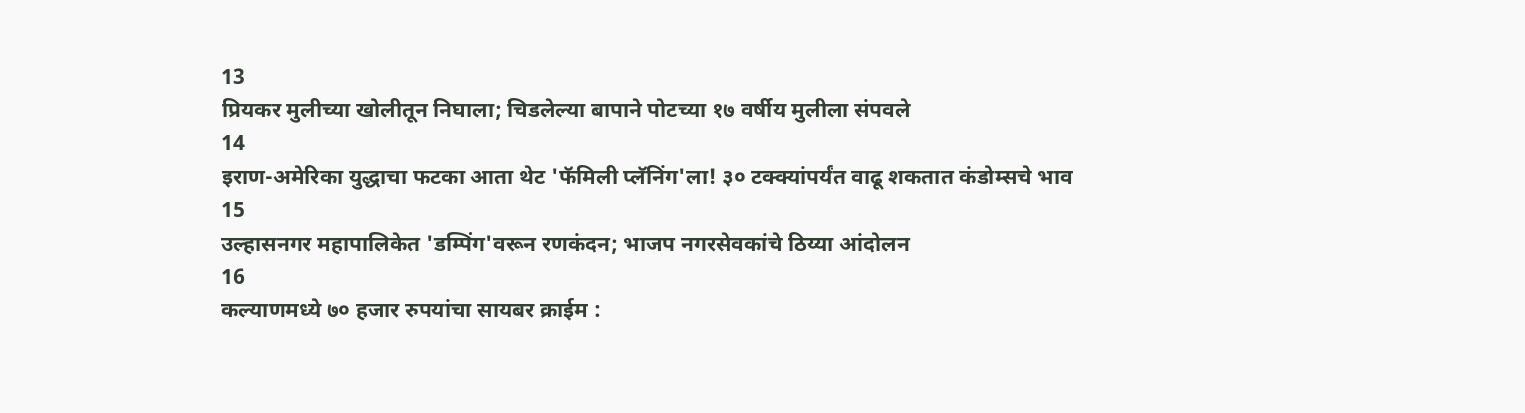13
प्रियकर मुलीच्या खोलीतून निघाला; चिडलेल्या बापाने पोटच्या १७ वर्षीय मुलीला संपवले
14
इराण-अमेरिका युद्धाचा फटका आता थेट 'फॅमिली प्लॅनिंग'ला! ३० टक्क्यांपर्यंत वाढू शकतात कंडोम्सचे भाव
15
उल्हासनगर महापालिकेत 'डम्पिंग'वरून रणकंदन; भाजप नगरसेवकांचे ठिय्या आंदोलन
16
कल्याणमध्ये ७० हजार रुपयांचा सायबर क्राईम :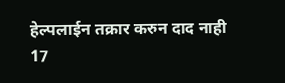हेल्पलाईन तक्रार करुन दाद नाही
17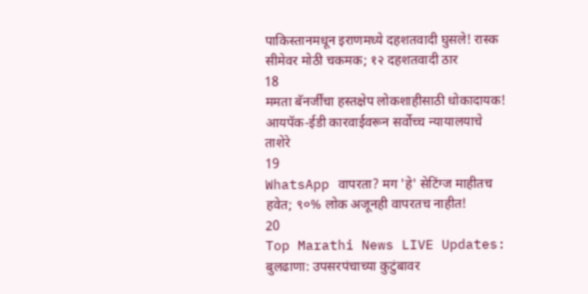पाकिस्तानमधून इराणमध्ये दहशतवादी घुसले! रास्क सीमेवर मोठी चकमक; १२ दहशतवादी ठार
18
ममता बॅनर्जींचा हस्तक्षेप लोकशाहीसाठी धोकादायक! आयपॅक-ईडी कारवाईवरून सर्वोच्च न्यायालयाचे ताशेरे
19
WhatsApp वापरता? मग 'हे' सेटिंग्ज माहीतच हवेत; ९०% लोक अजूनही वापरतच नाहीत!
20
Top Marathi News LIVE Updates: बुलढाणा: उपसरपंचाच्या कुटुंबावर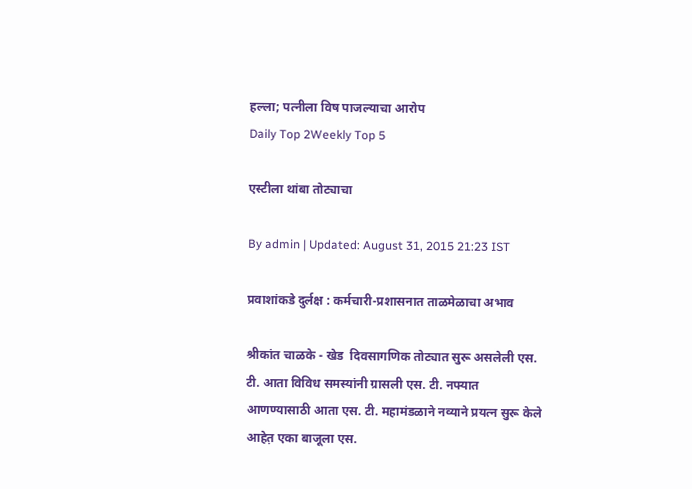हल्ला; पत्नीला विष पाजल्याचा आरोप
Daily Top 2Weekly Top 5

एस्टीला थांबा तोट्याचा

By admin | Updated: August 31, 2015 21:23 IST

प्रवाशांकडे दुर्लक्ष : कर्मचारी-प्रशासनात ताळमेळाचा अभाव

श्रीकांत चाळके - खेड  दिवसागणिक तोट्यात सुरू असलेली एस. टी. आता विविध समस्यांनी ग्रासली एस. टी. नफ्यात आणण्यासाठी आता एस. टी. महामंडळाने नव्याने प्रयत्न सुरू केले आहेत़ एका बाजूला एस.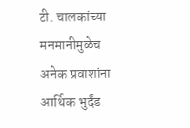टी. चालकांच्या मनमानीमुळेच अनेक प्रवाशांना आर्थिक भुर्दंड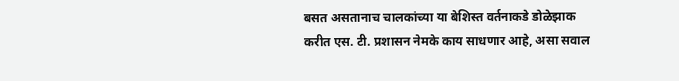बसत असतानाच चालकांच्या या बेशिस्त वर्तनाकडे डोळेझाक करीत एस. टी. प्रशासन नेमके काय साधणार आहे, असा सवाल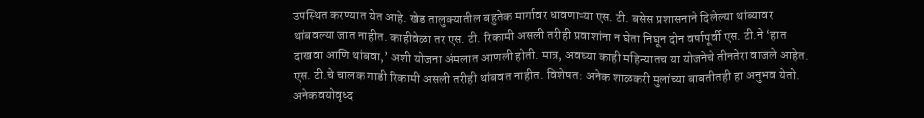उपस्थित करण्यात येत आहे. खेड तालुक्यातील बहुतेक मार्गावर धावणाऱ्या एस. टी. बसेस प्रशासनाने दिलेल्या थांब्यावर थांबवल्या जात नाहीत. काहीवेळा तर एस. टी. रिकामी असली तरीही प्रवाशांना न घेता निघून दोन वर्षापूर्वी एस. टी.ने ‘हात दाखवा आणि थांबवा,’ अशी योजना अंमलात आणली होती. मात्र, अवघ्या काही महिन्यातच या योजनेचे तीनतेरा वाजले आहेत. एस. टी.चे चालक गाडी रिकामी असली तरीही थांबवत नाहीत. विशेषत: अनेक शाळकरी मुलांच्या बाबतीतही हा अनुभव येतो. अनेकवयोवृध्द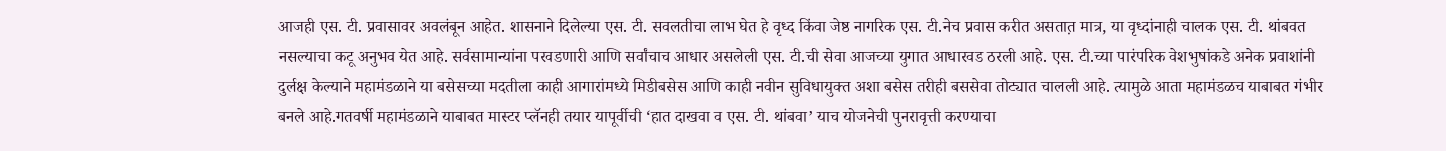आजही एस. टी. प्रवासावर अवलंबून आहेत. शासनाने दिलेल्या एस. टी. सवलतीचा लाभ घेत हे वृध्द किंवा जेष्ठ नागरिक एस. टी.नेच प्रवास करीत असतात़ मात्र, या वृध्दांनाही चालक एस. टी. थांबवत नसल्याचा कटू अनुभव येत आहे. सर्वसामान्यांना परवडणारी आणि सर्वांचाच आधार असलेली एस. टी.ची सेवा आजच्या युगात आधारवड ठरली आहे. एस. टी.च्या पारंपरिक वेशभुषांकडे अनेक प्रवाशांनी दुर्लक्ष केल्याने महामंडळाने या बसेसच्या मदतीला काही आगारांमध्ये मिडीबसेस आणि काही नवीन सुविधायुक्त अशा बसेस तरीही बससेवा तोट्यात चालली आहे. त्यामुळे आता महामंडळच याबाबत गंभीर बनले आहे.गतवर्षी महामंडळाने याबाबत मास्टर प्लॅनही तयार यापूर्वीची ‘हात दाखवा व एस. टी. थांबवा’ याच योजनेची पुनरावृत्ती करण्याचा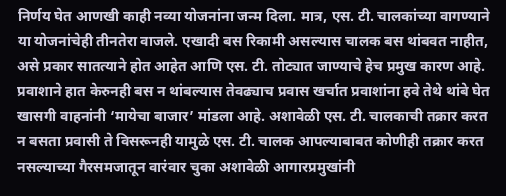निर्णय घेत आणखी काही नव्या योजनांना जन्म दिला. मात्र, एस. टी. चालकांच्या वागण्याने या योजनांचेही तीनतेरा वाजले. एखादी बस रिकामी असल्यास चालक बस थांबवत नाहीत, असे प्रकार सातत्याने होत आहेत आणि एस. टी. तोट्यात जाण्याचे हेच प्रमुख कारण आहे. प्रवाशाने हात केरुनही बस न थांबल्यास तेवढ्याच प्रवास खर्चात प्रवाशांना हवे तेथे थांबे घेत खासगी वाहनांनी ‘मायेचा बाजार’ मांडला आहे. अशावेळी एस. टी. चालकाची तक्रार करत न बसता प्रवासी ते विसरूनही यामुळे एस. टी. चालक आपल्याबाबत कोणीही तक्रार करत नसल्याच्या गैरसमजातून वारंवार चुका अशावेळी आगारप्रमुखांनी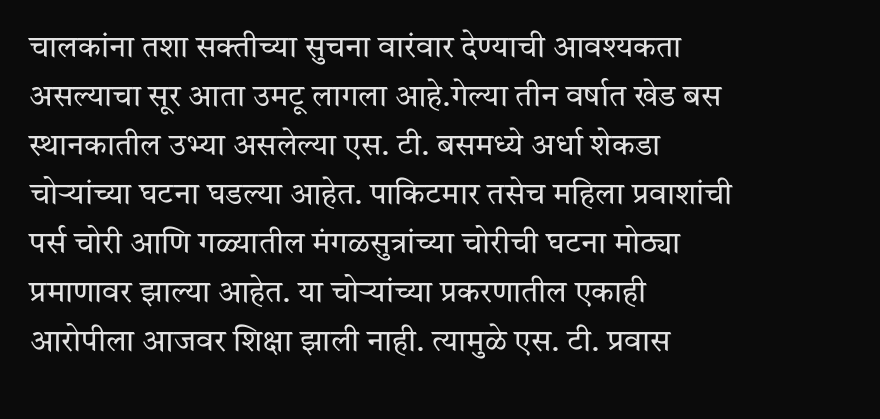चालकांना तशा सक्तीच्या सुचना वारंवार देण्याची आवश्यकता असल्याचा सूर आता उमटू लागला आहे.गेल्या तीन वर्षात खेड बस स्थानकातील उभ्या असलेल्या एस. टी. बसमध्ये अर्धा शेकडा चोऱ्यांच्या घटना घडल्या आहेत. पाकिटमार तसेच महिला प्रवाशांची पर्स चोरी आणि गळ्यातील मंगळसुत्रांच्या चोरीची घटना मोठ्या प्रमाणावर झाल्या आहेत. या चोऱ्यांच्या प्रकरणातील एकाही आरोपीला आजवर शिक्षा झाली नाही. त्यामुळे एस. टी. प्रवास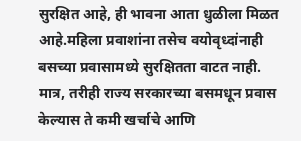सुरक्षित आहे, ही भावना आता धुळीला मिळत आहे.महिला प्रवाशांना तसेच वयोवृध्दांनाही बसच्या प्रवासामध्ये सुरक्षितता वाटत नाही. मात्र, तरीही राज्य सरकारच्या बसमधून प्रवास केल्यास ते कमी खर्चाचे आणि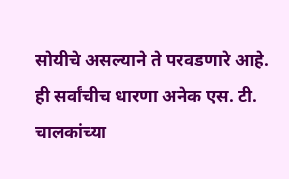सोयीचे असल्याने ते परवडणारे आहे. ही सर्वांचीच धारणा अनेक एस. टी. चालकांच्या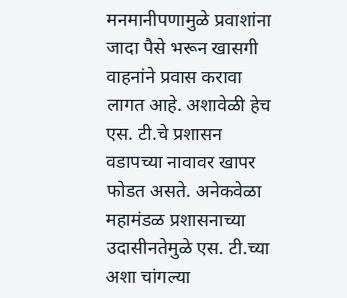मनमानीपणामुळे प्रवाशांना जादा पैसे भरून खासगी वाहनांने प्रवास करावा लागत आहे. अशावेळी हेच एस. टी.चे प्रशासन वडापच्या नावावर खापर फोडत असते. अनेकवेळा महामंडळ प्रशासनाच्या उदासीनतेमुळे एस. टी.च्या अशा चांगल्या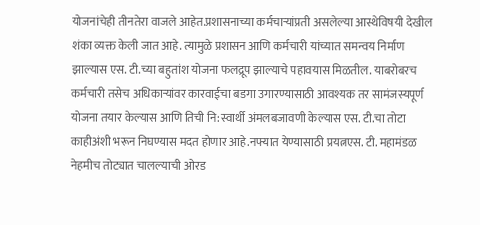योजनांचेही तीनतेरा वाजले आहेत.प्रशासनाच्या कर्मचाऱ्यांप्रती असलेल्या आस्थेविषयी देखील शंका व्यक्त केली जात आहे. त्यामुळे प्रशासन आणि कर्मचारी यांच्यात समन्वय निर्माण झाल्यास एस. टी.च्या बहुतांश योजना फलद्रूप झाल्याचे पहावयास मिळतील. याबरोबरच कर्मचारी तसेच अधिकाऱ्यांवर कारवाईचा बडगा उगारण्यासाठी आवश्यक तर सामंजस्यपूर्ण योजना तयार केल्यास आणि तिची नि:स्वार्थी अंमलबजावणी केल्यास एस. टी.चा तोटा काहीअंशी भरून निघण्यास मदत होणार आहे.नफ्यात येण्यासाठी प्रयत्नएस. टी. महामंडळ नेहमीच तोट्यात चालल्याची ओरड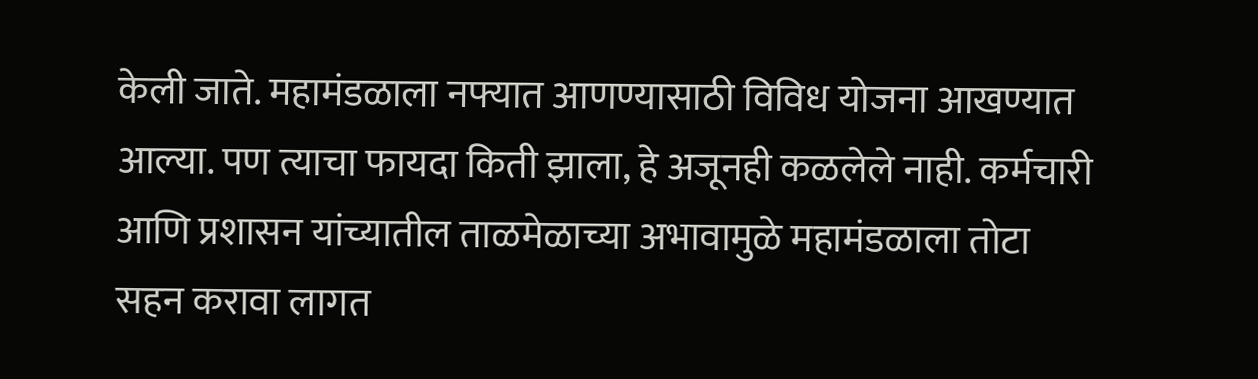केली जाते. महामंडळाला नफ्यात आणण्यासाठी विविध योजना आखण्यात आल्या. पण त्याचा फायदा किती झाला, हे अजूनही कळलेले नाही. कर्मचारी आणि प्रशासन यांच्यातील ताळमेळाच्या अभावामुळे महामंडळाला तोटा सहन करावा लागत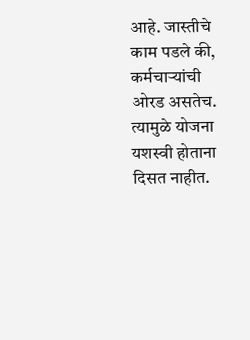आहे. जास्तीचे काम पडले की, कर्मचाऱ्यांची ओरड असतेच. त्यामुळे योजना यशस्वी होताना दिसत नाहीत.